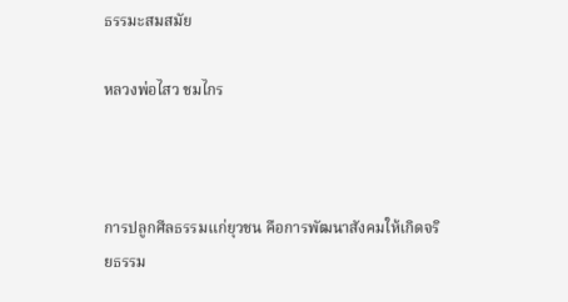ธรรมะสมสมัย

หลวงพ่อไสว ชมไกร



การปลูกศีลธรรมแก่ยุวชน คือการพัฒนาสังคมให้เกิดจริยธรรม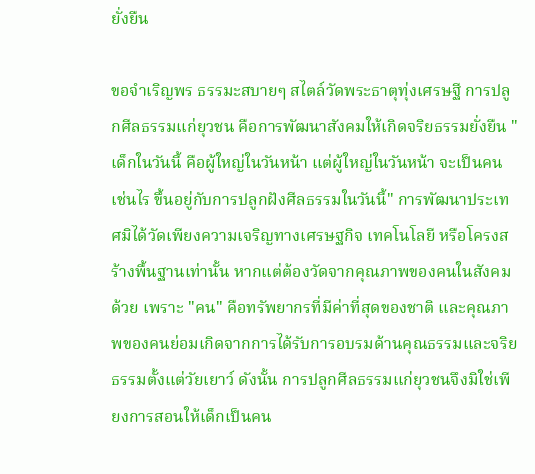ยั่งยืน

ขอจำเริญพร ธรรมะสบายๆ สไตล์วัดพระธาตุทุ่งเศรษฐี การปลูกศีลธรรมแก่ยุวชน คือการพัฒนาสังคมให้เกิดจริยธรรมยั่งยืน "เด็กในวันนี้ คือผู้ใหญ่ในวันหน้า แต่ผู้ใหญ่ในวันหน้า จะเป็นคนเช่นไร ขึ้นอยู่กับการปลูกฝังศีลธรรมในวันนี้" การพัฒนาประเทศมิได้วัดเพียงความเจริญทางเศรษฐกิจ เทคโนโลยี หรือโครงสร้างพื้นฐานเท่านั้น หากแต่ต้องวัดจากคุณภาพของคนในสังคมด้วย เพราะ "คน" คือทรัพยากรที่มีค่าที่สุดของชาติ และคุณภาพของคนย่อมเกิดจากการได้รับการอบรมด้านคุณธรรมและจริยธรรมตั้งแต่วัยเยาว์ ดังนั้น การปลูกศีลธรรมแก่ยุวชนจึงมิใช่เพียงการสอนให้เด็กเป็นคน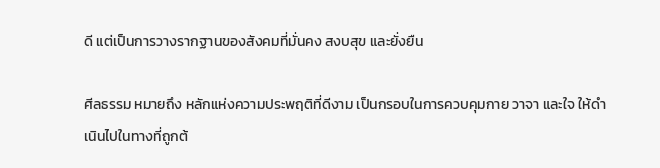ดี แต่เป็นการวางรากฐานของสังคมที่มั่นคง สงบสุข และยั่งยืน

ศีลธรรม หมายถึง หลักแห่งความประพฤติที่ดีงาม เป็นกรอบในการควบคุมกาย วาจา และใจ ให้ดำเนินไปในทางที่ถูกต้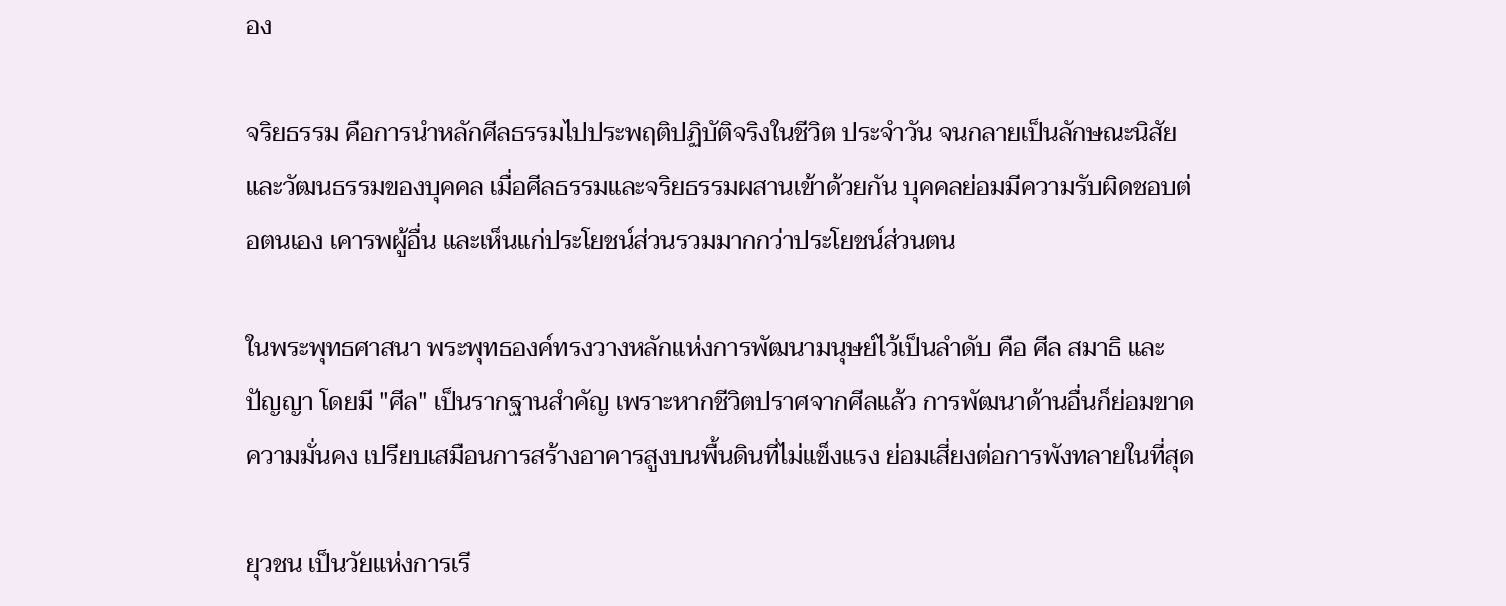อง

จริยธรรม คือการนำหลักศีลธรรมไปประพฤติปฏิบัติจริงในชีวิต ประจำวัน จนกลายเป็นลักษณะนิสัยและวัฒนธรรมของบุคคล เมื่อศีลธรรมและจริยธรรมผสานเข้าด้วยกัน บุคคลย่อมมีความรับผิดชอบต่อตนเอง เคารพผู้อื่น และเห็นแก่ประโยชน์ส่วนรวมมากกว่าประโยชน์ส่วนตน

ในพระพุทธศาสนา พระพุทธองค์ทรงวางหลักแห่งการพัฒนามนุษย์ไว้เป็นลำดับ คือ ศีล สมาธิ และปัญญา โดยมี "ศีล" เป็นรากฐานสำคัญ เพราะหากชีวิตปราศจากศีลแล้ว การพัฒนาด้านอื่นก็ย่อมขาดความมั่นคง เปรียบเสมือนการสร้างอาคารสูงบนพื้นดินที่ไม่แข็งแรง ย่อมเสี่ยงต่อการพังทลายในที่สุด

ยุวชน เป็นวัยแห่งการเรี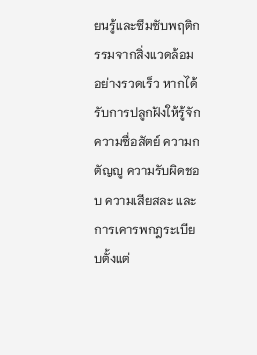ยนรู้และซึมซับพฤติกรรมจากสิ่งแวดล้อมอย่างรวดเร็ว หากได้รับการปลูกฝังให้รู้จักความซื่อสัตย์ ความกตัญญู ความรับผิดชอบ ความเสียสละ และการเคารพกฎระเบียบตั้งแต่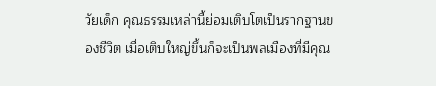วัยเด็ก คุณธรรมเหล่านี้ย่อมเติบโตเป็นรากฐานของชีวิต เมื่อเติบใหญ่ขึ้นก็จะเป็นพลเมืองที่มีคุณ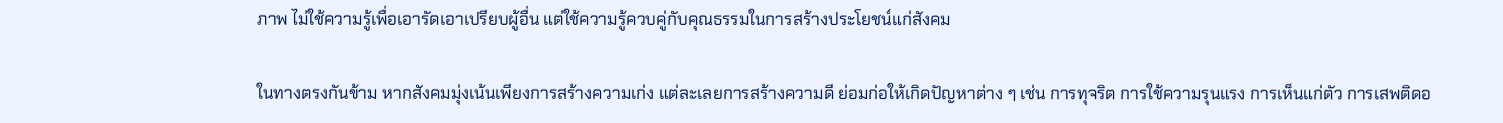ภาพ ไม่ใช้ความรู้เพื่อเอารัดเอาเปรียบผู้อื่น แต่ใช้ความรู้ควบคู่กับคุณธรรมในการสร้างประโยชน์แก่สังคม

ในทางตรงกันข้าม หากสังคมมุ่งเน้นเพียงการสร้างความเก่ง แต่ละเลยการสร้างความดี ย่อมก่อให้เกิดปัญหาต่าง ๆ เช่น การทุจริต การใช้ความรุนแรง การเห็นแก่ตัว การเสพติดอ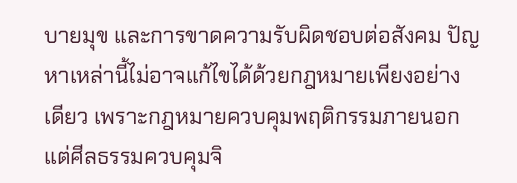บายมุข และการขาดความรับผิดชอบต่อสังคม ปัญหาเหล่านี้ไม่อาจแก้ไขได้ด้วยกฎหมายเพียงอย่างเดียว เพราะกฎหมายควบคุมพฤติกรรมภายนอก แต่ศีลธรรมควบคุมจิ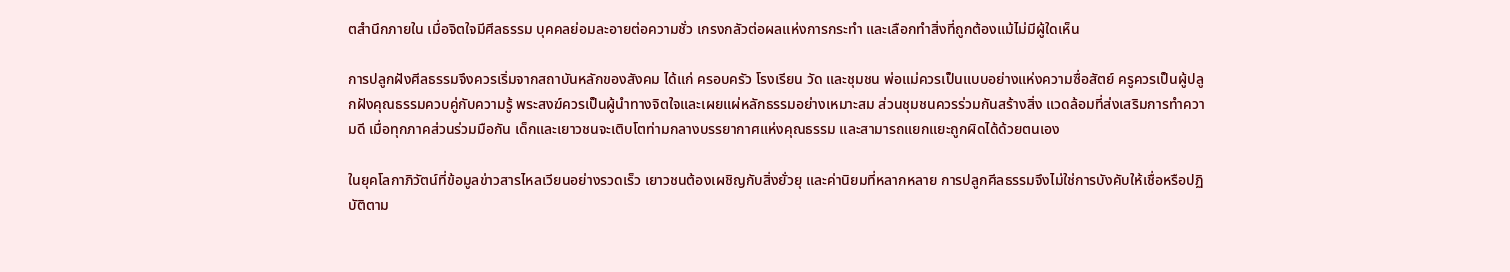ตสำนึกภายใน เมื่อจิตใจมีศีลธรรม บุคคลย่อมละอายต่อความชั่ว เกรงกลัวต่อผลแห่งการกระทำ และเลือกทำสิ่งที่ถูกต้องแม้ไม่มีผู้ใดเห็น

การปลูกฝังศีลธรรมจึงควรเริ่มจากสถาบันหลักของสังคม ได้แก่ ครอบครัว โรงเรียน วัด และชุมชน พ่อแม่ควรเป็นแบบอย่างแห่งความซื่อสัตย์ ครูควรเป็นผู้ปลูกฝังคุณธรรมควบคู่กับความรู้ พระสงฆ์ควรเป็นผู้นำทางจิตใจและเผยแผ่หลักธรรมอย่างเหมาะสม ส่วนชุมชนควรร่วมกันสร้างสิ่ง แวดล้อมที่ส่งเสริมการทำความดี เมื่อทุกภาคส่วนร่วมมือกัน เด็กและเยาวชนจะเติบโตท่ามกลางบรรยากาศแห่งคุณธรรม และสามารถแยกแยะถูกผิดได้ด้วยตนเอง

ในยุคโลกาภิวัตน์ที่ข้อมูลข่าวสารไหลเวียนอย่างรวดเร็ว เยาวชนต้องเผชิญกับสิ่งยั่วยุ และค่านิยมที่หลากหลาย การปลูกศีลธรรมจึงไม่ใช่การบังคับให้เชื่อหรือปฏิบัติตาม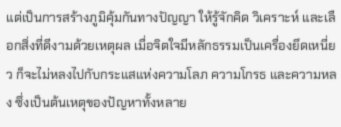แต่เป็นการสร้างภูมิคุ้มกันทางปัญญา ให้รู้จักคิด วิเคราะห์ และเลือกสิ่งที่ดีงามด้วยเหตุผล เมื่อจิตใจมีหลักธรรมเป็นเครื่องยึดเหนี่ยว ก็จะไม่หลงไปกับกระแสแห่งความโลภ ความโกรธ และความหลง ซึ่งเป็นต้นเหตุของปัญหาทั้งหลาย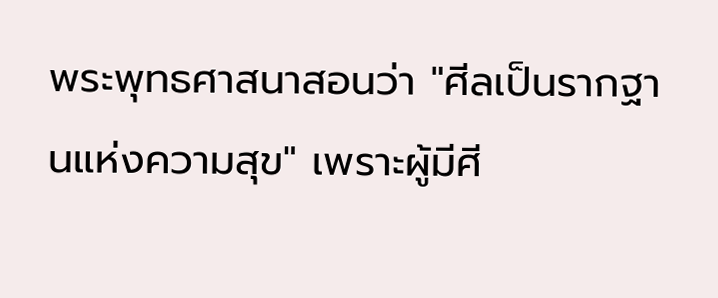พระพุทธศาสนาสอนว่า "ศีลเป็นรากฐานแห่งความสุข" เพราะผู้มีศี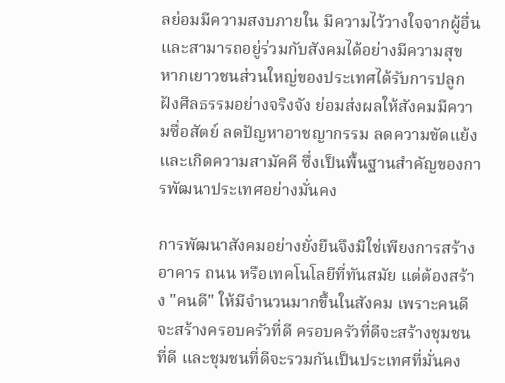ลย่อมมีความสงบภายใน มีความไว้วางใจจากผู้อื่น และสามารถอยู่ร่วมกับสังคมได้อย่างมีความสุข หากเยาวชนส่วนใหญ่ของประเทศได้รับการปลูกฝังศีลธรรมอย่างจริงจัง ย่อมส่งผลให้สังคมมีความซื่อสัตย์ ลดปัญหาอาชญากรรม ลดความขัดแย้ง และเกิดความสามัคคี ซึ่งเป็นพื้นฐานสำคัญของการพัฒนาประเทศอย่างมั่นคง

การพัฒนาสังคมอย่างยั่งยืนจึงมิใช่เพียงการสร้างอาคาร ถนน หรือเทคโนโลยีที่ทันสมัย แต่ต้องสร้าง "คนดี" ให้มีจำนวนมากขึ้นในสังคม เพราะคนดีจะสร้างครอบครัวที่ดี ครอบครัวที่ดีจะสร้างชุมชนที่ดี และชุมชนที่ดีจะรวมกันเป็นประเทศที่มั่นคง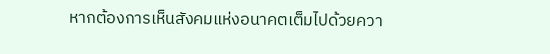หากต้องการเห็นสังคมแห่งอนาคตเต็มไปด้วยควา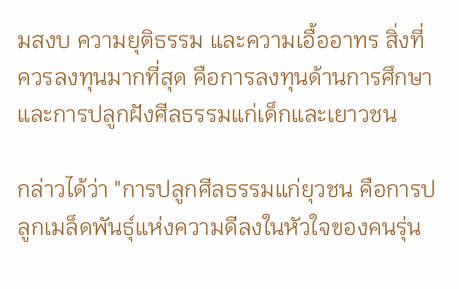มสงบ ความยุติธรรม และความเอื้ออาทร สิ่งที่ควรลงทุนมากที่สุด คือการลงทุนด้านการศึกษาและการปลูกฝังศีลธรรมแก่เด็กและเยาวชน

กล่าวได้ว่า "การปลูกศีลธรรมแก่ยุวชน คือการปลูกเมล็ดพันธุ์แห่งความดีลงในหัวใจของคนรุ่น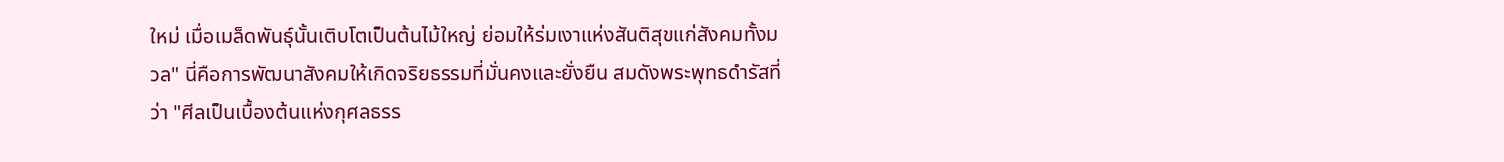ใหม่ เมื่อเมล็ดพันธุ์นั้นเติบโตเป็นต้นไม้ใหญ่ ย่อมให้ร่มเงาแห่งสันติสุขแก่สังคมทั้งมวล" นี่คือการพัฒนาสังคมให้เกิดจริยธรรมที่มั่นคงและยั่งยืน สมดังพระพุทธดำรัสที่ว่า "ศีลเป็นเบื้องต้นแห่งกุศลธรร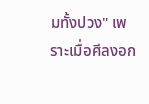มทั้งปวง" เพราะเมื่อศีลงอก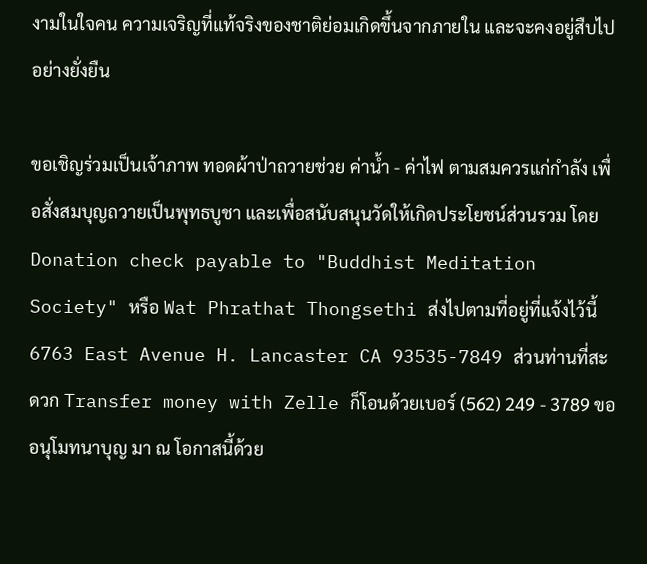งามในใจคน ความเจริญที่แท้จริงของชาติย่อมเกิดขึ้นจากภายใน และจะคงอยู่สืบไปอย่างยั่งยืน

ขอเชิญร่วมเป็นเจ้าภาพ ทอดผ้าป่าถวายช่วย ค่าน้ำ - ค่าไฟ ตามสมควรแก่กำลัง เพื่อสั่งสมบุญถวายเป็นพุทธบูชา และเพื่อสนับสนุนวัดให้เกิดประโยชน์ส่วนรวม โดย Donation check payable to "Buddhist Meditation Society" หรือ Wat Phrathat Thongsethi ส่งไปตามที่อยู่ที่แจ้งไว้นี้ 6763 East Avenue H. Lancaster CA 93535-7849 ส่วนท่านที่สะดวก Transfer money with Zelle ก็โอนด้วยเบอร์ (562) 249 - 3789 ขออนุโมทนาบุญ มา ณ โอกาสนี้ด้วย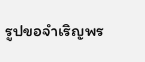รูปขอจำเริญพร